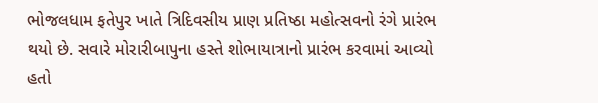ભોજલધામ ફતેપુર ખાતે ત્રિદિવસીય પ્રાણ પ્રતિષ્ઠા મહોત્સવનો રંગે પ્રારંભ થયો છે. સવારે મોરારીબાપુના હસ્તે શોભાયાત્રાનો પ્રારંભ કરવામાં આવ્યો હતો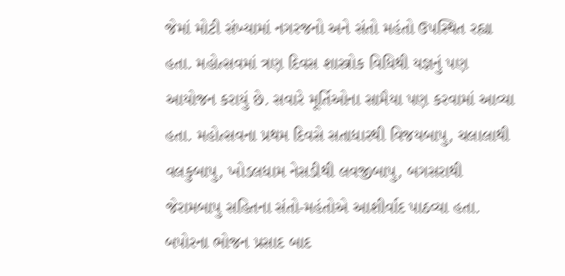જેમાં મોટી સંખ્યામાં નગરજનો અને સંતો મહંતો ઉપસ્થિત રહ્યા હતા. મહોત્સવમાં ત્રણ દિવસ શાસ્ત્રોક વિધિથી યજ્ઞનું પણ આયોજન કરાયું છે. સવારે મૂર્તિઓના સામૈયા પણ કરવામાં આવ્યા હતા. મહોત્સવના પ્રથમ દિવસે સતાધારથી વિજયબાપુ, ચલાલાથી વલકુબાપુ, ખોડલધામ નેસડીથી લવજીબાપુ, બગસરાથી જેરામબાપુ સહિતના સંતો-મહંતોએ આશીર્વાદ પાઠવ્યા હતા. બપોરના ભોજન પ્રસાદ બાદ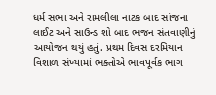ધર્મ સભા અને રામલીલા નાટક બાદ સાંજના લાઈટ અને સાઉન્ડ શો બાદ ભજન સંતવાણીનું આયોજન થયું હતું. પ્રથમ દિવસ દરમિયાન વિશાળ સંખ્યામાં ભક્તોએ ભાવપૂર્વક ભાગ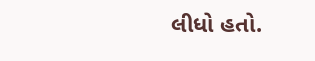લીધો હતો.